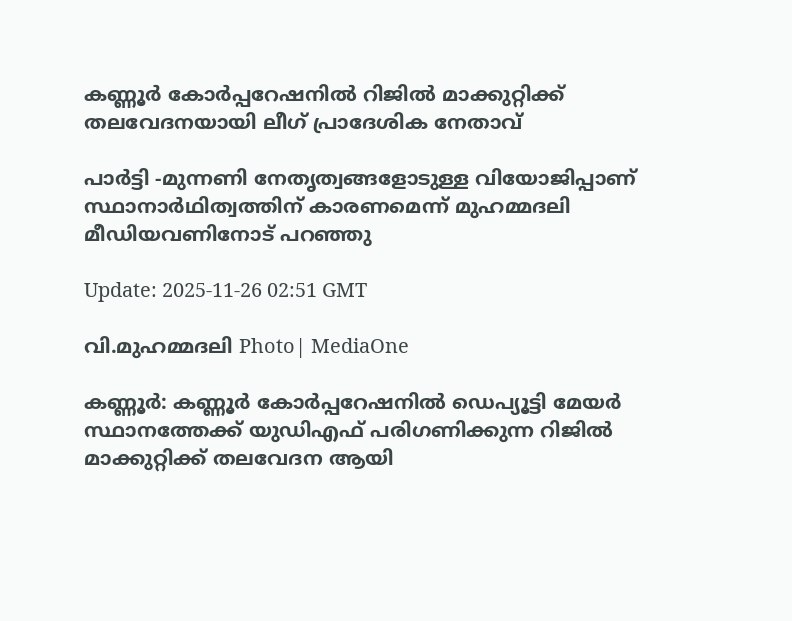കണ്ണൂർ കോർപ്പറേഷനിൽ റിജിൽ മാക്കുറ്റിക്ക് തലവേദനയായി ലീഗ് പ്രാദേശിക നേതാവ്

പാർട്ടി -മുന്നണി നേതൃത്വങ്ങളോടുള്ള വിയോജിപ്പാണ് സ്ഥാനാർഥിത്വത്തിന് കാരണമെന്ന് മുഹമ്മദലി മീഡിയവണിനോട് പറഞ്ഞു

Update: 2025-11-26 02:51 GMT

വി.മുഹമ്മദലി Photo| MediaOne

കണ്ണൂര്‍: കണ്ണൂർ കോർപ്പറേഷനിൽ ഡെപ്യൂട്ടി മേയർ സ്ഥാനത്തേക്ക് യുഡിഎഫ് പരിഗണിക്കുന്ന റിജിൽ മാക്കുറ്റിക്ക് തലവേദന ആയി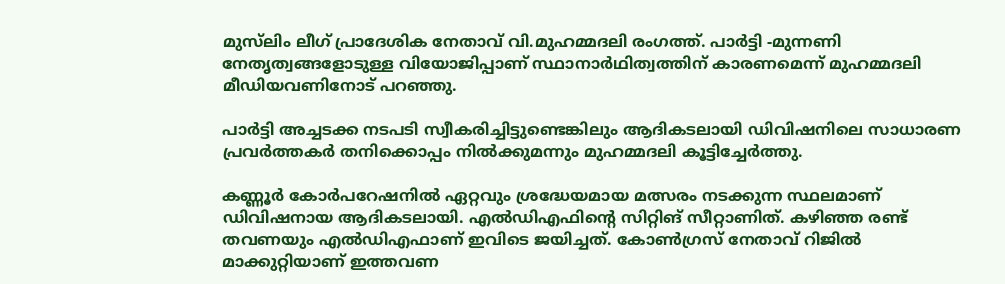മുസ്‍ലിം ലീഗ് പ്രാദേശിക നേതാവ് വി.മുഹമ്മദലി രംഗത്ത്. പാർട്ടി -മുന്നണി നേതൃത്വങ്ങളോടുള്ള വിയോജിപ്പാണ് സ്ഥാനാർഥിത്വത്തിന് കാരണമെന്ന് മുഹമ്മദലി മീഡിയവണിനോട് പറഞ്ഞു.

പാർട്ടി അച്ചടക്ക നടപടി സ്വീകരിച്ചിട്ടുണ്ടെങ്കിലും ആദികടലായി ഡിവിഷനിലെ സാധാരണ പ്രവർത്തകർ തനിക്കൊപ്പം നിൽക്കുമന്നും മുഹമ്മദലി കൂട്ടിച്ചേര്‍ത്തു.

കണ്ണൂര്‍ കോര്‍പറേഷനിൽ ഏറ്റവും ശ്രദ്ധേയമായ മത്സരം നടക്കുന്ന സ്ഥലമാണ് ഡിവിഷനായ ആദികടലായി. എൽഡിഎഫിന്‍റെ സിറ്റിങ് സീറ്റാണിത്. കഴിഞ്ഞ രണ്ട് തവണയും എൽഡിഎഫാണ് ഇവിടെ ജയിച്ചത്. കോൺഗ്രസ് നേതാവ് റിജിൽ മാക്കുറ്റിയാണ് ഇത്തവണ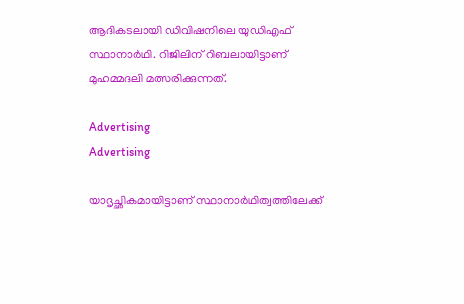ആദികടലായി ഡിവിഷനിലെ യുഡിഎഫ് സ്ഥാനാര്‍ഥി. റിജിലിന് റിബലായിട്ടാണ് മുഹമ്മദലി മത്സരിക്കുന്നത്.

Advertising
Advertising

യാദൃച്ഛികമായിട്ടാണ് സ്ഥാനാര്‍ഥിത്വത്തിലേക്ക്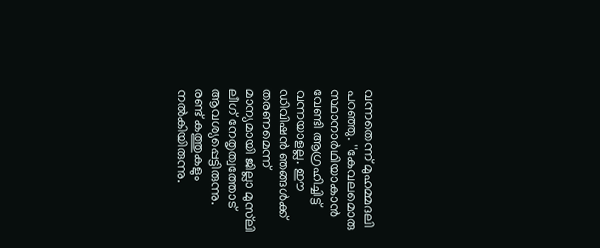വന്നതെന്ന് മുഹമ്മദലി പറഞ്ഞു. ''കേവലമൊരു സ്ഥാനാര്‍ഥിയാകാൻ വേണ്ടി ആഗ്രഹിച്ചിട്ട് വന്നയാളല്ല. ഈ ഡിവിഷൻ ഞങ്ങൾക്ക് തരണമെന്ന് മാന്യമായി ജില്ലാ മുസ്‍ലി ലീഗ് നേതൃത്വത്തോട് ആവശ്യപ്പെട്ടിരുന്നു. രണ്ട് കത്തുകളും നൽകിയിരുന്നു.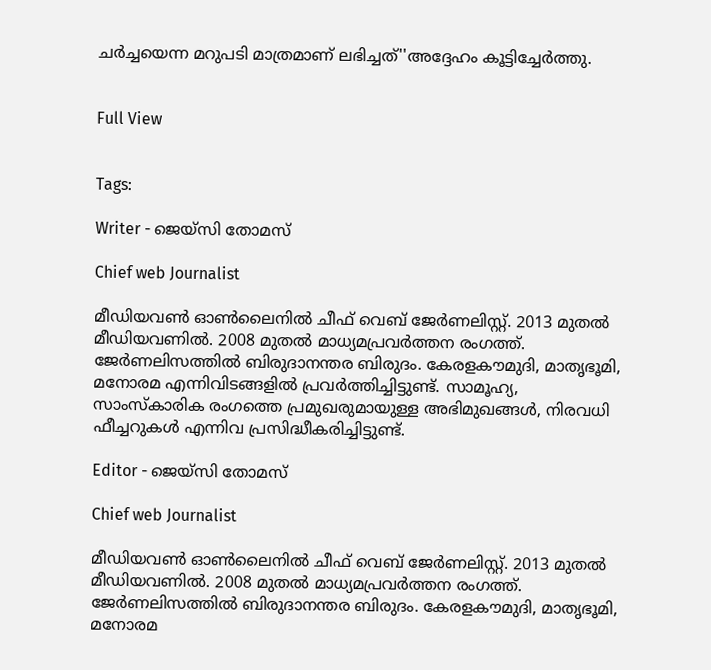ചര്‍ച്ചയെന്ന മറുപടി മാത്രമാണ് ലഭിച്ചത്''അദ്ദേഹം കൂട്ടിച്ചേര്‍ത്തു.


Full View


Tags:

Writer - ജെയ്സി തോമസ്

Chief web Journalist

മീഡിയവൺ ഓൺലൈനിൽ ചീഫ് വെബ് ജേർണലിസ്റ്റ്. 2013 മുതൽ മീഡിയവണിൽ. 2008 മുതൽ മാധ്യമപ്രവർത്തന രംഗത്ത്. ജേർണലിസത്തിൽ ബിരുദാനന്തര ബിരുദം. കേരളകൗമുദി, മാതൃഭൂമി, മനോരമ എന്നിവിടങ്ങളിൽ പ്രവർത്തിച്ചിട്ടുണ്ട്. സാമൂഹ്യ, സാംസ്‌കാരിക രംഗത്തെ പ്രമുഖരുമായുള്ള അഭിമുഖങ്ങൾ, നിരവധി ഫീച്ചറുകൾ എന്നിവ പ്രസിദ്ധീകരിച്ചിട്ടുണ്ട്.

Editor - ജെയ്സി തോമസ്

Chief web Journalist

മീഡിയവൺ ഓൺലൈനിൽ ചീഫ് വെബ് ജേർണലിസ്റ്റ്. 2013 മുതൽ മീഡിയവണിൽ. 2008 മുതൽ മാധ്യമപ്രവർത്തന രംഗത്ത്. ജേർണലിസത്തിൽ ബിരുദാനന്തര ബിരുദം. കേരളകൗമുദി, മാതൃഭൂമി, മനോരമ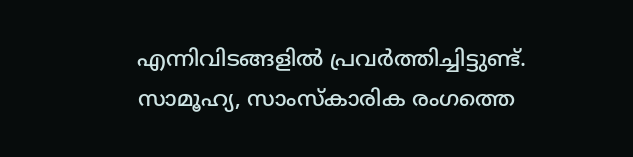എന്നിവിടങ്ങളിൽ പ്രവർത്തിച്ചിട്ടുണ്ട്. സാമൂഹ്യ, സാംസ്‌കാരിക രംഗത്തെ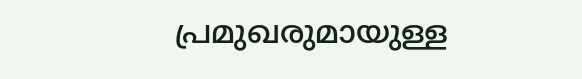പ്രമുഖരുമായുള്ള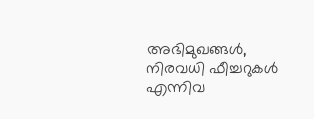അഭിമുഖങ്ങൾ, നിരവധി ഫീച്ചറുകൾ എന്നിവ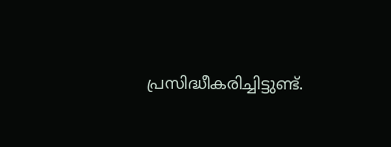പ്രസിദ്ധീകരിച്ചിട്ടുണ്ട്.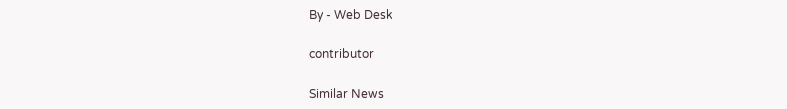By - Web Desk

contributor

Similar News